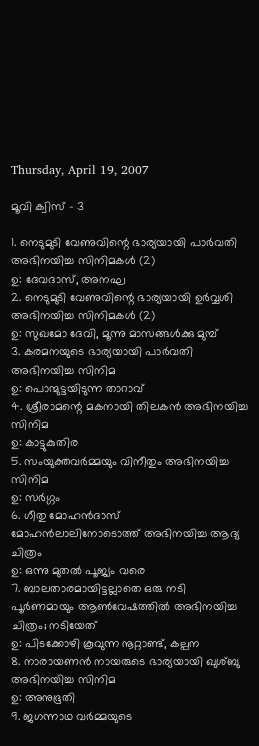Thursday, April 19, 2007

മൂവി ക്വിസ് - 3

1. നെടുമുടി വേണുവിന്റെ ഭാര്യയായി പാര്‍വതി അഭിനയിച്ച സിനിമകള്‍ (2)
ഉ: ദേവദാസ്, അനഘ
2. നെടുമുടി വേണുവിന്റെ ഭാര്യയായി ഉര്‍വ്വശി അഭിനയിച്ച സിനിമകള്‍ (2)
ഉ: സുഖമോ ദേവി, മൂന്നു മാസങ്ങള്‍ക്കു മുമ്പ്
3. കരമനയുടെ ഭാര്യയായി പാര്‍വതി അഭിനയിച്ച സിനിമ
ഉ: പൊന്മുട്ടയിടുന്ന താറാവ്
4. ശ്രീരാമന്റെ മകനായി തിലകന്‍ അഭിനയിച്ച സിനിമ
ഉ: കാട്ടുകുതിര
5. സംയുക്തവര്‍മ്മയും വിനീതും അഭിനയിച്ച സിനിമ
ഉ: സര്‍ഗ്ഗം
6. ഗീതു മോഹന്‍‌ദാസ് മോഹന്‍ലാലിനോടൊത്ത് അഭിനയിച്ച ആദ്യ ചിത്രം
ഉ: ഒന്നു മുതല്‍ പൂജ്യം വരെ
7. ബാലതാരമായിട്ടല്ലാതെ ഒരു നടി പൂര്‍ണമായും ആണ്‍‌വേഷത്തില്‍ അഭിനയിച്ച ചിത്രം; നടിയേത്
ഉ: പിടക്കോഴി കൂവുന്ന നൂറ്റാണ്ട്, കല്പന
8. നാരായണന്‍ നായരുടെ ഭാര്യയായി ഖുശ്‌ബു അഭിനയിച്ച സിനിമ
ഉ: അനുഭൂതി
9. ജഗന്നാഥ വര്‍മ്മയുടെ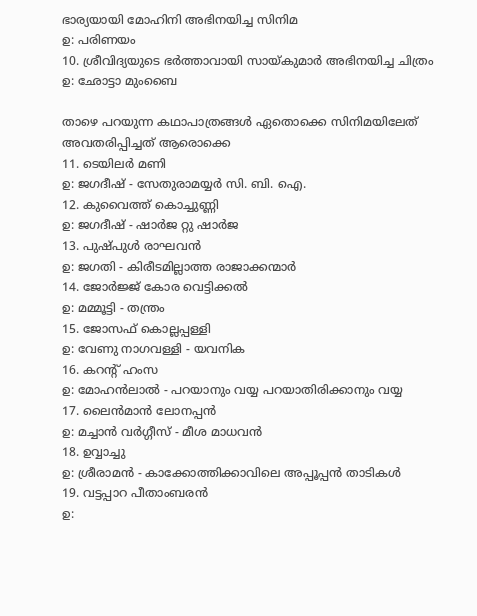ഭാര്യയായി മോഹിനി അഭിനയിച്ച സിനിമ
ഉ: പരിണയം
10. ശ്രീവിദ്യയുടെ ഭര്‍ത്താവായി സായ്‌കുമാര്‍ അഭിനയിച്ച ചിത്രം
ഉ: ഛോട്ടാ മുംബൈ

താഴെ പറയുന്ന കഥാപാത്രങ്ങള്‍ ഏതൊക്കെ സിനിമയിലേത് അവതരിപ്പിച്ചത് ആരൊക്കെ
11. ടെയിലര്‍ മണി
ഉ: ജഗദീഷ് - സേതുരാമയ്യര്‍ സി. ബി. ഐ.
12. കുവൈത്ത് കൊച്ചുണ്ണി
ഉ: ജഗദീഷ് - ഷാര്‍ജ റ്റു ഷാര്‍ജ
13. പുഷ്‌പുള്‍ രാഘവന്‍
ഉ: ജഗതി - കിരീടമില്ലാത്ത രാജാക്കന്മാര്‍
14. ജോര്‍ജ്ജ് കോര വെട്ടിക്കല്‍
ഉ: മമ്മൂട്ടി - തന്ത്രം
15. ജോസഫ് കൊല്ലപ്പള്ളി
ഉ: വേണു നാഗവള്ളി - യവനിക
16. കറന്റ് ഹംസ
ഉ: മോഹന്‍ലാല്‍ - പറയാനും വയ്യ പറയാതിരിക്കാനും വയ്യ
17. ലൈന്‍‌മാന്‍ ലോനപ്പന്‍
ഉ: മച്ചാന്‍ വര്‍ഗ്ഗീസ് - മീശ മാധവന്‍
18. ഉവ്വാച്ചു
ഉ: ശ്രീരാമന്‍ - കാക്കോത്തിക്കാവിലെ അപ്പൂപ്പന്‍ താടികള്‍
19. വട്ടപ്പാറ പീതാംബരന്‍
ഉ: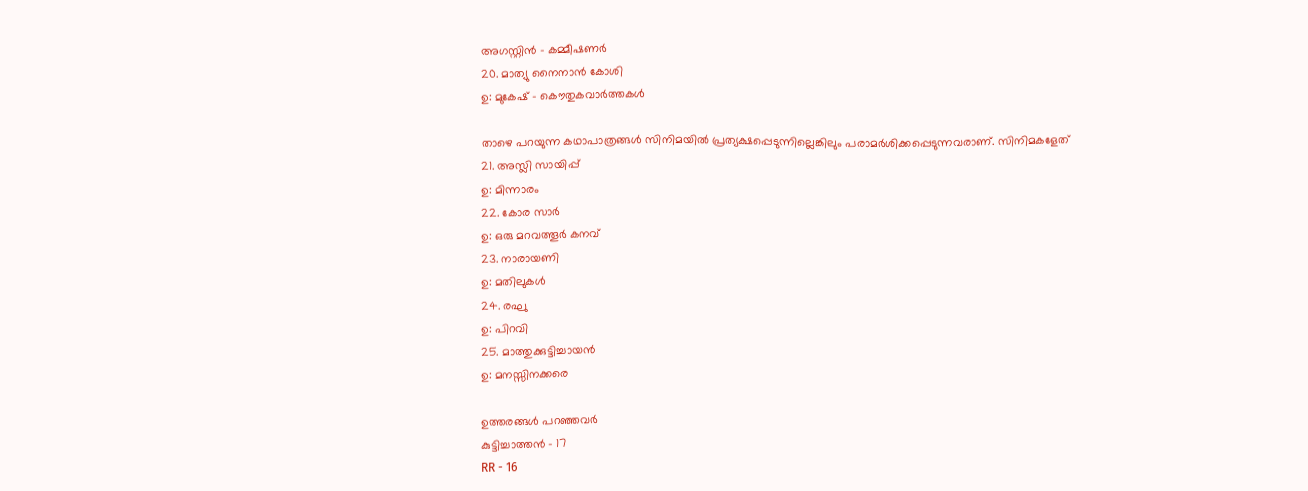അഗസ്റ്റിന്‍ - കമ്മീഷണര്‍
20. മാത്യു നൈനാന്‍ കോശി
ഉ: മുകേഷ് - കൌതുകവാര്‍ത്തകള്‍

താഴെ പറയുന്ന കഥാപാത്രങ്ങള്‍ സിനിമയില്‍ പ്രത്യക്ഷപ്പെടുന്നില്ലെങ്കിലും പരാമര്‍ശിക്കപ്പെടുന്നവരാണ്. സിനിമകളേത്
21. അസ്ലി സായിപ്പ്
ഉ: മിന്നാരം
22. കോര സാര്‍
ഉ: ഒരു മറവത്തൂര്‍ കനവ്
23. നാരായണി
ഉ: മതിലുകള്‍
24. രഘു
ഉ: പിറവി
25. മാത്തുക്കുട്ടിച്ചായന്‍
ഉ: മനസ്സിനക്കരെ

ഉത്തരങ്ങള്‍ പറഞ്ഞവര്‍
കുട്ടിച്ചാത്തന്‍ - 17
RR - 16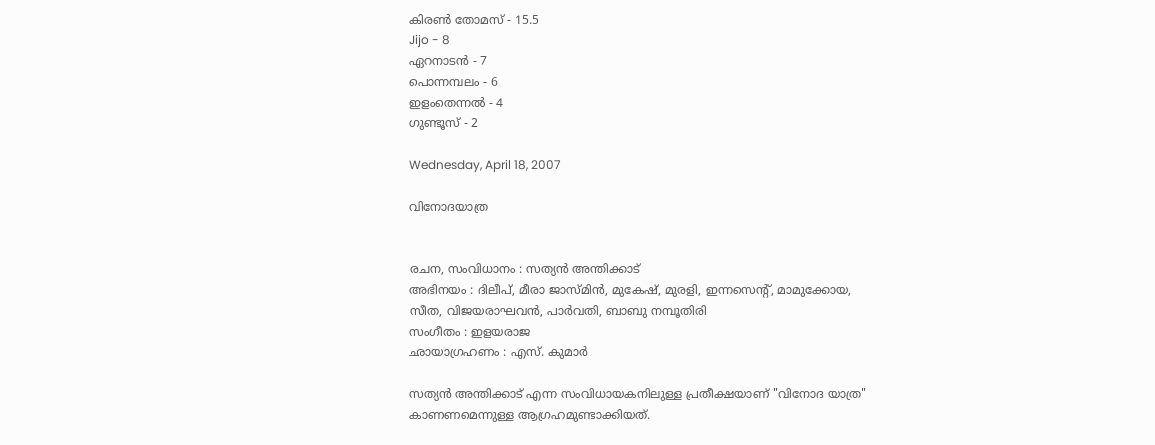കിരണ്‍ തോമസ് - 15.5
Jijo - 8
ഏറനാടന്‍ - 7
പൊന്നമ്പലം - 6
ഇളംതെന്നല്‍ - 4
ഗുണ്ടൂസ് - 2

Wednesday, April 18, 2007

വിനോദയാത്ര


രചന, സംവിധാനം : സത്യന്‍ അന്തിക്കാട്
അഭിനയം : ദിലീപ്, മീരാ ജാസ്മിന്‍, മുകേഷ്, മുരളി, ഇന്നസെന്റ്, മാമുക്കോയ, സീത, വിജയരാഘവന്‍, പാര്‍വതി, ബാബു നമ്പൂതിരി
സംഗീതം : ഇളയരാജ
ഛായാഗ്രഹണം : എസ്. കുമാര്‍

സത്യന്‍ അന്തിക്കാട് എന്ന സംവിധായകനിലുള്ള പ്രതീക്ഷയാണ് "വിനോദ യാത്ര" കാണണമെന്നുള്ള ആഗ്രഹമുണ്ടാക്കിയത്.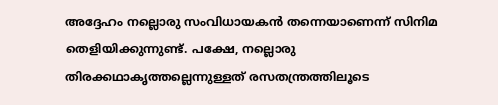അദ്ദേഹം നല്ലൊരു സംവിധായകന്‍ തന്നെയാണെന്ന് സിനിമ തെളിയിക്കുന്നുണ്ട്. പക്ഷേ, നല്ലൊരു തിരക്കഥാകൃത്തല്ലെന്നുള്ളത് രസതന്ത്രത്തിലൂടെ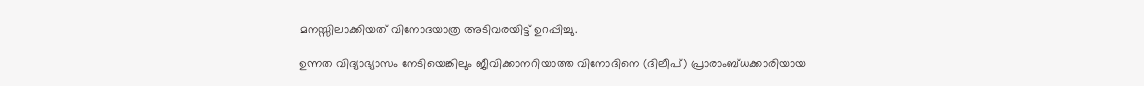മനസ്സിലാക്കിയത് വിനോദയാത്ര അടിവരയിട്ട് ഉറപ്പിച്ചു.

ഉന്നത വിദ്യാഭ്യാസം നേടിയെങ്കിലും ജീവിക്കാനറിയാത്ത വിനോദിനെ (ദിലീപ്) പ്രാരാംബ്ധക്കാരിയായ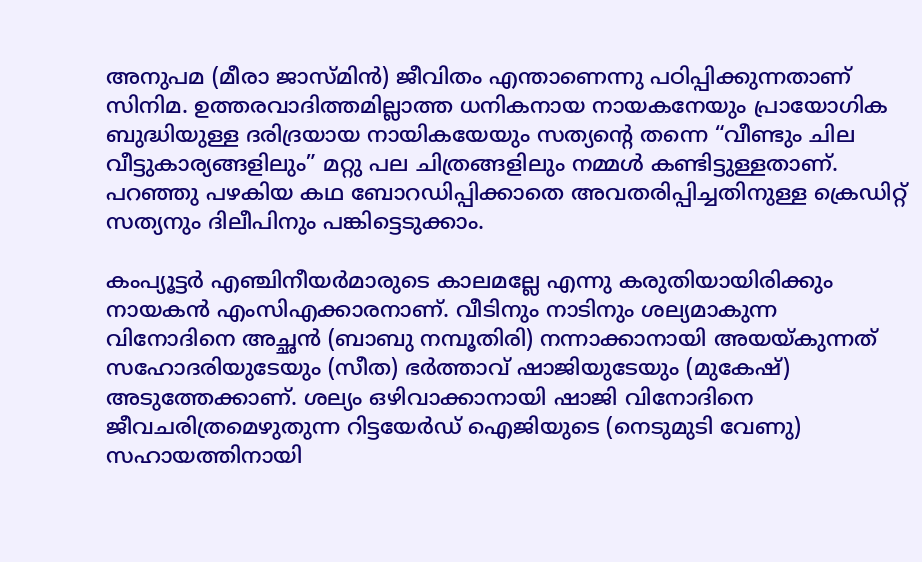അനുപമ (മീരാ ജാസ്മിന്‍) ജീവിതം എന്താണെന്നു പഠിപ്പിക്കുന്നതാണ് സിനിമ. ഉത്തരവാദിത്തമില്ലാത്ത ധനികനായ നായകനേയും പ്രായോഗിക ബുദ്ധിയുള്ള ദരിദ്രയായ നായികയേയും സത്യന്റെ തന്നെ “വീണ്ടും ചില വീട്ടുകാര്യങ്ങളിലും” മറ്റു പല ചിത്രങ്ങളിലും നമ്മള്‍ കണ്ടിട്ടുള്ളതാണ്. പറഞ്ഞു പഴകിയ കഥ ബോറഡിപ്പിക്കാതെ അവതരിപ്പിച്ചതിനുള്ള ക്രെഡിറ്റ് സത്യനും ദിലീപിനും പങ്കിട്ടെടുക്കാം.

കം‌പ്യൂട്ടര്‍ എഞ്ചിനീയര്‍മാരുടെ കാലമല്ലേ എന്നു കരുതിയായിരിക്കും നായകന്‍ എംസി‌എക്കാരനാണ്. വീടിനും നാടിനും ശല്യമാകുന്ന വിനോദിനെ അച്ഛന്‍ (ബാബു നമ്പൂതിരി) നന്നാക്കാനായി അയയ്കുന്നത് സഹോദരിയുടേയും (സീത) ഭര്‍ത്താവ് ഷാജിയുടേയും (മുകേഷ്) അടുത്തേക്കാണ്. ശല്യം ഒഴിവാക്കാനായി ഷാജി വിനോദിനെ ജീവചരിത്രമെഴുതുന്ന റിട്ടയേര്‍ഡ് ഐജിയുടെ (നെടുമുടി വേണു) സഹായത്തിനായി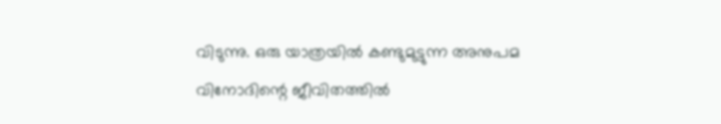വിടുന്നു. ഒരു യാത്രയില്‍ കണ്ടുമുട്ടുന്ന അനുപമ വിനോദിന്റെ ജീവിതത്തില്‍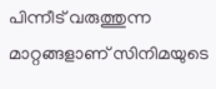പിന്നീട് വരുത്തുന്ന മാറ്റങ്ങളാണ് സിനിമയുടെ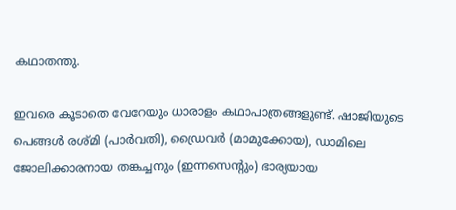കഥാതന്തു.

ഇവരെ കൂടാതെ വേറേയും ധാരാളം കഥാപാത്രങ്ങളുണ്ട്. ഷാജിയുടെ പെങ്ങള്‍ രശ്മി (പാര്‍വതി), ഡ്രൈവര്‍ (മാമുക്കോയ), ഡാമിലെ ജോലിക്കാരനായ തങ്കച്ചനും (ഇന്നസെന്റും) ഭാര്യയായ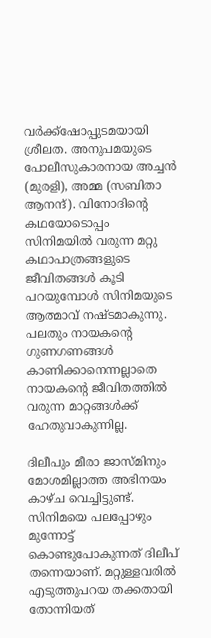വര്‍ക്ക്ഷോപ്പുടമയായി ശ്രീലത. അനുപമയുടെ പോലീസുകാരനായ അച്ചന്‍ (മുരളി), അമ്മ (സബിതാ ആനന്ദ്). വിനോദിന്റെ കഥയോടൊപ്പം സിനിമയില്‍ വരുന്ന മറ്റു കഥാപാത്രങ്ങളുടെ ജീവിതങ്ങള്‍ കൂടി പറയുമ്പോള്‍ സിനിമയുടെ ആത്മാവ് നഷ്ടമാകുന്നു. പലതും നായകന്റെ ഗുണഗണങ്ങള്‍ കാണിക്കാനെന്നല്ലാതെ നായകന്റെ ജീവിതത്തില്‍ വരുന്ന മാറ്റങ്ങള്‍ക്ക് ഹേതുവാകുന്നില്ല.

ദിലീപും മീരാ ജാസ്മിനും മോശമില്ലാത്ത അഭിനയം കാഴ്ച വെച്ചിട്ടുണ്ട്. സിനിമയെ പലപ്പോഴും മുന്നോട്ട് കൊണ്ടുപോകുന്നത് ദിലീപ് തന്നെയാണ്. മറ്റുള്ളവരില്‍ എടുത്തുപറയ തക്കതായി തോന്നിയത്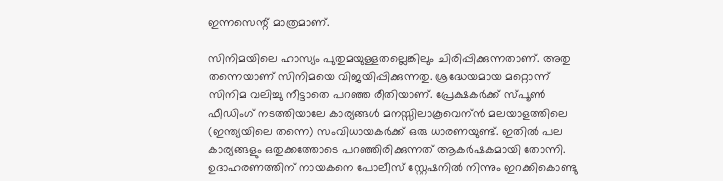ഇന്നസെന്റ് മാത്രമാണ്.

സിനിമയിലെ ഹാസ്യം പുതുമയുള്ളതല്ലെങ്കിലും ചിരിപ്പിക്കുന്നതാണ്. അതു തന്നെയാണ് സിനിമയെ വിജയിപ്പിക്കുന്നതു. ശ്രദ്ധേയമായ മറ്റൊന്ന് സിനിമ വലിച്ചു നീട്ടാതെ പറഞ്ഞ രീതിയാണ്. പ്രേക്ഷകര്‍ക്ക് സ്പൂണ്‍ ഫീഡിംഗ് നടത്തിയാലേ കാര്യങ്ങള്‍ മനസ്സിലാകൂവെന്ന്‍ മലയാളത്തിലെ (ഇന്ത്യയിലെ തന്നെ) സംവിധായകര്‍ക്ക് ഒരു ധാരണയുണ്ട്. ഇതില്‍ പല കാര്യങ്ങളും ഒതുക്കത്തോടെ പറഞ്ഞിരിക്കുന്നത് ആകര്‍ഷകമായി തോന്നി. ഉദാഹരണത്തിന് നായകനെ പോലീസ് സ്റ്റേഷനില്‍ നിന്നും ഇറക്കികൊണ്ടു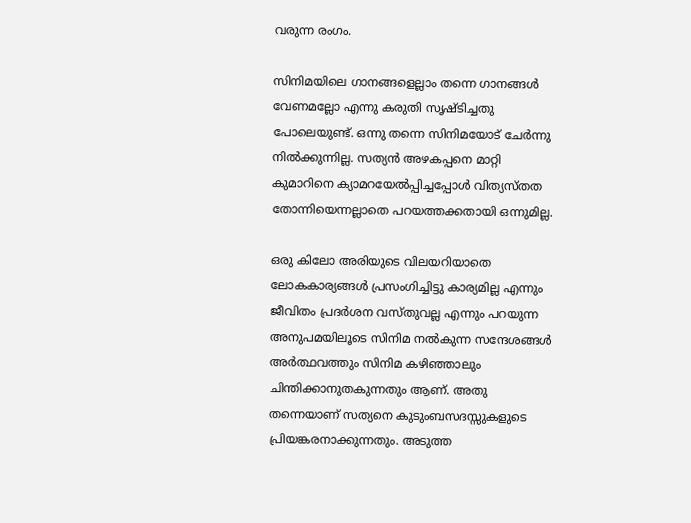വരുന്ന രംഗം.

സിനിമയിലെ ഗാനങ്ങളെല്ലാം തന്നെ ഗാനങ്ങള്‍ വേണമല്ലോ എന്നു കരുതി സൃഷ്ടിച്ചതു പോലെയുണ്ട്. ഒന്നു തന്നെ സിനിമയോട് ചേര്‍ന്നു നില്‍ക്കുന്നില്ല. സത്യന്‍ അഴകപ്പനെ മാറ്റി കുമാറിനെ ക്യാമറയേല്‍പ്പിച്ചപ്പോള്‍ വിത്യസ്തത തോന്നിയെന്നല്ലാതെ പറയത്തക്കതായി ഒന്നുമില്ല.

ഒരു കിലോ അരിയുടെ വിലയറിയാതെ ലോകകാര്യങ്ങള്‍ പ്രസംഗിച്ചിട്ടു കാര്യമില്ല എന്നും ജീവിതം പ്രദര്‍ശന വസ്തുവല്ല എന്നും പറയുന്ന അനുപമയിലൂടെ സിനിമ നല്‍കുന്ന സന്ദേശങ്ങള്‍ അര്‍ത്ഥവത്തും സിനിമ കഴിഞ്ഞാലും ചിന്തിക്കാനുതകുന്നതും ആണ്. അതു തന്നെയാണ് സത്യനെ കുടുംബസദസ്സുകളുടെ പ്രിയങ്കരനാക്കുന്നതും. അടുത്ത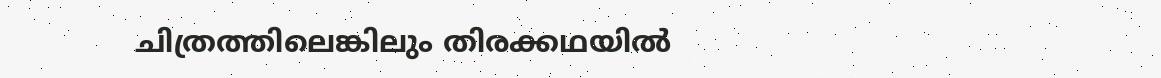ചിത്രത്തിലെങ്കിലും തിരക്കഥയില്‍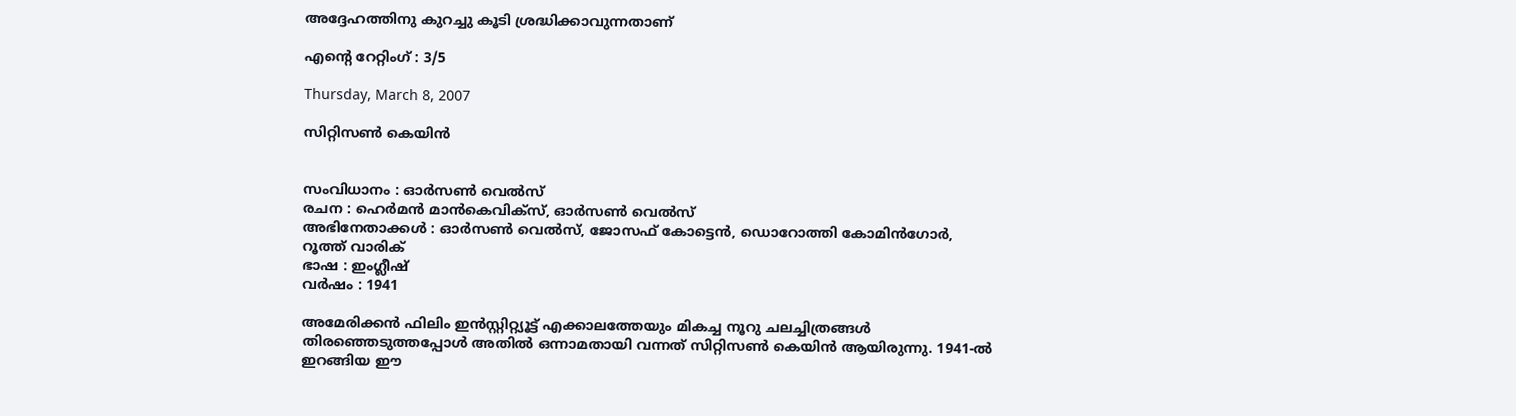അദ്ദേഹത്തിനു കുറച്ചു കൂടി ശ്രദ്ധിക്കാവുന്നതാണ്

എന്റെ റേറ്റിംഗ് : 3/5

Thursday, March 8, 2007

സിറ്റിസണ്‍ കെയിന്‍


സംവിധാനം : ഓര്‍സണ്‍ വെല്‍‌സ്
രചന : ഹെര്‍മന്‍ മാന്‍‌കെവിക്‍സ്, ഓര്‍സണ്‍ വെല്‍‌സ്
അഭിനേതാക്കള്‍ : ഓര്‍സണ്‍ വെല്‍‌സ്, ജോസഫ് കോട്ടെന്‍, ഡൊറോത്തി കോമിന്‍‌ഗോര്‍, റൂത്ത് വാരിക്
ഭാഷ : ഇംഗ്ലീഷ്
വര്‍ഷം : 1941

അമേരിക്കന്‍ ഫിലിം ഇന്‍സ്റ്റിറ്റ്യൂട്ട് എക്കാലത്തേയും മികച്ച നൂറു ചലച്ചിത്രങ്ങള്‍ തിരഞ്ഞെടുത്തപ്പോള്‍ അതില്‍ ഒന്നാമതായി വന്നത് സിറ്റിസണ്‍ കെയിന്‍ ആയിരുന്നു. 1941-ല്‍ ഇറങ്ങിയ ഈ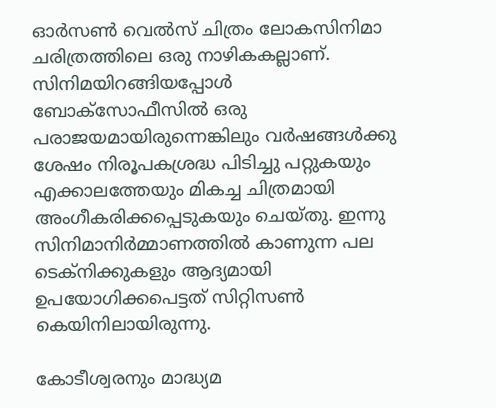ഓര്‍സണ്‍ വെല്‍‌സ് ചിത്രം ലോകസിനിമാ ചരിത്രത്തിലെ ഒരു നാഴികകല്ലാണ്. സിനിമയിറങ്ങിയപ്പോള്‍ ബോക്സോഫീസില്‍ ഒരു പരാജയമായിരുന്നെങ്കിലും വര്‍ഷങ്ങള്‍ക്കു ശേഷം നിരൂപകശ്രദ്ധ പിടിച്ചു പറ്റുകയും എക്കാലത്തേയും മികച്ച ചിത്രമായി അംഗീകരിക്കപ്പെടുകയും ചെയ്തു. ഇന്നു സിനിമാനിര്‍മ്മാണത്തില്‍ കാണുന്ന പല ടെക്നിക്കുകളും ആദ്യമായി ഉപയോഗിക്കപെട്ടത് സിറ്റിസണ്‍ കെയിനിലായിരുന്നു.

കോടീശ്വരനും മാദ്ധ്യമ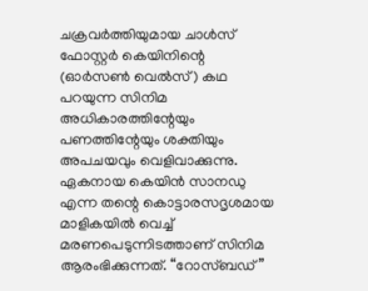ചക്രവര്‍ത്തിയുമായ ചാള്‍സ് ഫോസ്റ്റര്‍ കെയിനിന്റെ (ഓര്‍സണ്‍ വെല്‍‌സ്) കഥ പറയുന്ന സിനിമ അധികാരത്തിന്റേയും പണത്തിന്റേയും ശക്തിയും അപചയവും വെളിവാക്കുന്നു. ഏകനായ കെയിന്‍ സാനഡു എന്ന തന്റെ കൊട്ടാരസദൃശമായ മാളികയില്‍ വെച്ച് മരണപെടുന്നിടത്താണ് സിനിമ ആരംഭിക്കുന്നത്. “റോസ്‌ബഡ്”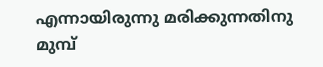എന്നായിരുന്നു മരിക്കുന്നതിനു മുമ്പ്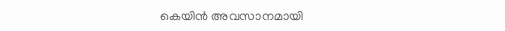കെയിന്‍ അവസാനമായി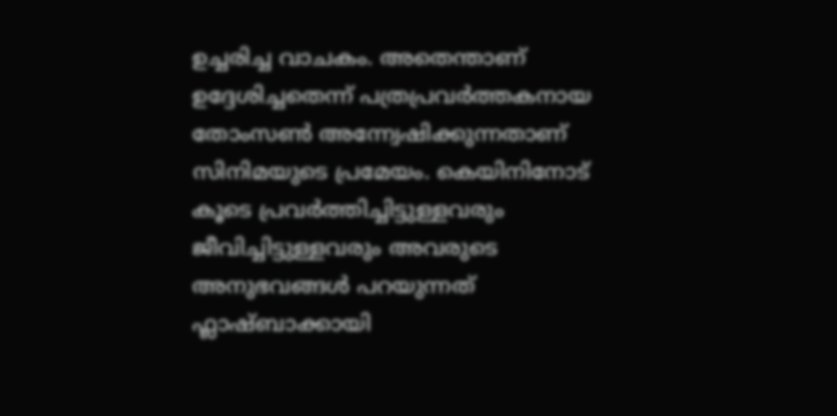ഉച്ചരിച്ച വാചകം. അതെന്താണ് ഉദ്ദേശിച്ചതെന്ന് പത്രപ്രവര്‍ത്തകനായ തോംസണ്‍ അന്ന്വേഷിക്കുന്നതാണ് സിനിമയുടെ പ്രമേയം. കെയിനിനോട് കൂടെ പ്രവര്‍ത്തിച്ചിട്ടുള്ളവരും ജീവിച്ചിട്ടുള്ളവരും അവരുടെ അനുഭവങ്ങള്‍ പറയുന്നത് ഫ്ലാഷ്‌ബാക്കായി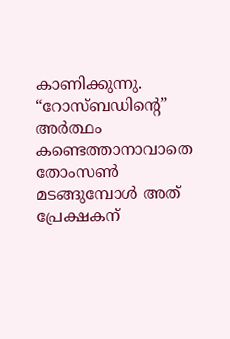കാണിക്കുന്നു. “റോസ്‌ബഡിന്റെ” അര്‍ത്ഥം കണ്ടെത്താനാവാതെ തോംസണ്‍ മടങ്ങുമ്പോള്‍ അത് പ്രേക്ഷകന്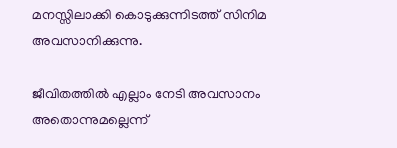മനസ്സിലാക്കി കൊടുക്കുന്നിടത്ത് സിനിമ അവസാനിക്കുന്നു.

ജീവിതത്തില്‍ എല്ലാം നേടി അവസാനം അതൊന്നുമല്ലെന്ന്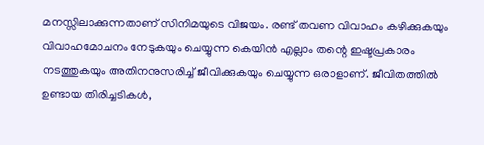മനസ്സിലാക്കുന്നതാണ് സിനിമയുടെ വിജയം. രണ്ട് തവണ വിവാഹം കഴിക്കുകയും വിവാഹമോചനം നേടുകയും ചെയ്യുന്ന കെയിന്‍ എല്ലാം തന്റെ ഇഷ്ടപ്രകാരം നടത്തുകയും അതിനനുസരിച്ച് ജീവിക്കുകയും ചെയ്യുന്ന ഒരാളാണ്. ജീവിതത്തില്‍ ഉണ്ടായ തിരിച്ചടികള്‍,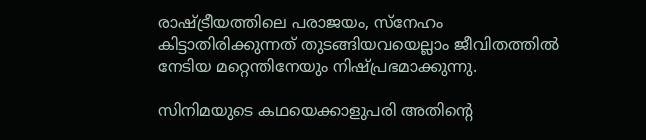രാഷ്ട്രീയത്തിലെ പരാജയം, സ്നേഹം കിട്ടാതിരിക്കുന്നത് തുടങ്ങിയവയെല്ലാം ജീവിതത്തില്‍ നേടിയ മറ്റെന്തിനേയും നിഷ്പ്രഭമാക്കുന്നു.

സിനിമയുടെ കഥയെക്കാളുപരി അതിന്റെ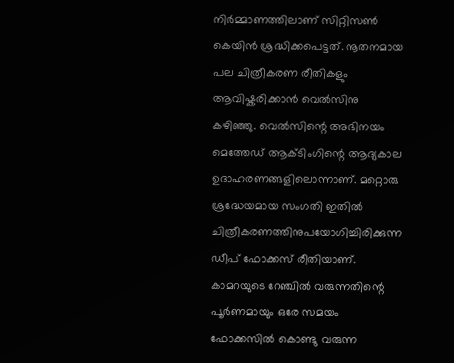നിര്‍മ്മാണത്തിലാണ് സിറ്റിസണ്‍ കെയിന്‍ ശ്രദ്ധിക്കപെട്ടത്. നൂതനമായ പല ചിത്രീകരണ രീതികളും ആവിഷ്കരിക്കാന്‍ വെല്‍‌സിനു കഴിഞ്ഞു. വെല്‍‌സിന്റെ അഭിനയം മെത്തേഡ് ആക്ടിംഗിന്റെ ആദ്യകാല ഉദാഹരണങ്ങളിലൊന്നാണ്. മറ്റൊരു ശ്രദ്ധേയമായ സംഗതി ഇതില്‍ ചിത്രീകരണത്തിനുപയോഗിച്ചിരിക്കുന്ന ഡീപ് ഫോക്കസ് രീതിയാണ്. കാമറയുടെ റേഞ്ചില്‍ വരുന്നതിന്റെ പൂര്‍ണമായും ഒരേ സമയം ഫോക്കസില്‍ കൊണ്ടു വരുന്ന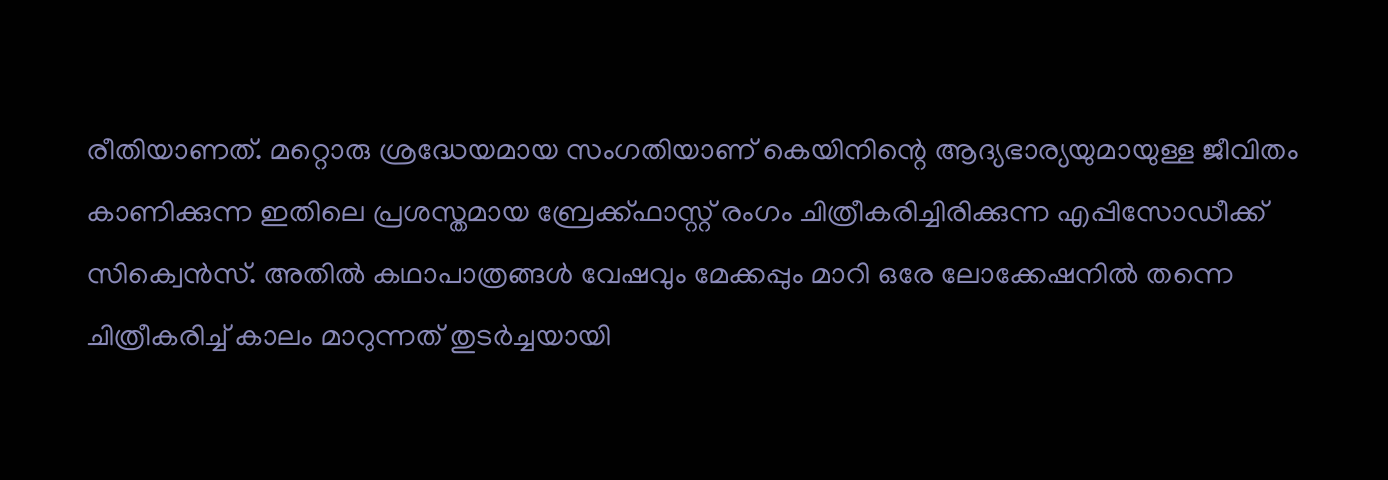രീതിയാണത്. മറ്റൊരു ശ്രദ്ധേയമായ സംഗതിയാണ് കെയിനിന്റെ ആദ്യഭാര്യയുമായുള്ള ജീവിതം കാണിക്കുന്ന ഇതിലെ പ്രശസ്തമായ ബ്രേക്ക്ഫാസ്റ്റ് രംഗം ചിത്രീകരിച്ചിരിക്കുന്ന എപ്പിസോഡീക്ക് സിക്വെന്‍സ്. അതില്‍ കഥാപാത്രങ്ങള്‍ വേഷവും മേക്കപ്പും മാറി ഒരേ ലോക്കേഷനില്‍ തന്നെ ചിത്രീകരിച്ച് കാലം മാറുന്നത് തുടര്‍ച്ചയായി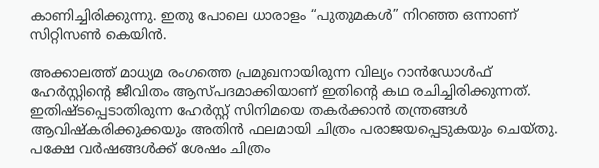കാണിച്ചിരിക്കുന്നു. ഇതു പോലെ ധാരാളം “പുതുമകള്‍” നിറഞ്ഞ ഒന്നാണ് സിറ്റിസണ്‍ കെയിന്‍.

അക്കാലത്ത് മാധ്യമ രംഗത്തെ പ്രമുഖനായിരുന്ന വില്യം റാന്‍ഡോള്‍ഫ് ഹേര്‍സ്റ്റിന്റെ ജീവിതം ആസ്പദമാക്കിയാണ് ഇതിന്റെ കഥ രചിച്ചിരിക്കുന്നത്. ഇതിഷ്ടപ്പെടാതിരുന്ന ഹേര്‍സ്റ്റ് സിനിമയെ തകര്‍ക്കാന്‍ തന്ത്രങ്ങള്‍ ആവിഷ്കരിക്കുക്കയും അതിന്‍ ഫലമായി ചിത്രം പരാജയപ്പെടുകയും ചെയ്തു. പക്ഷേ വര്‍ഷങ്ങള്‍ക്ക് ശേഷം ചിത്രം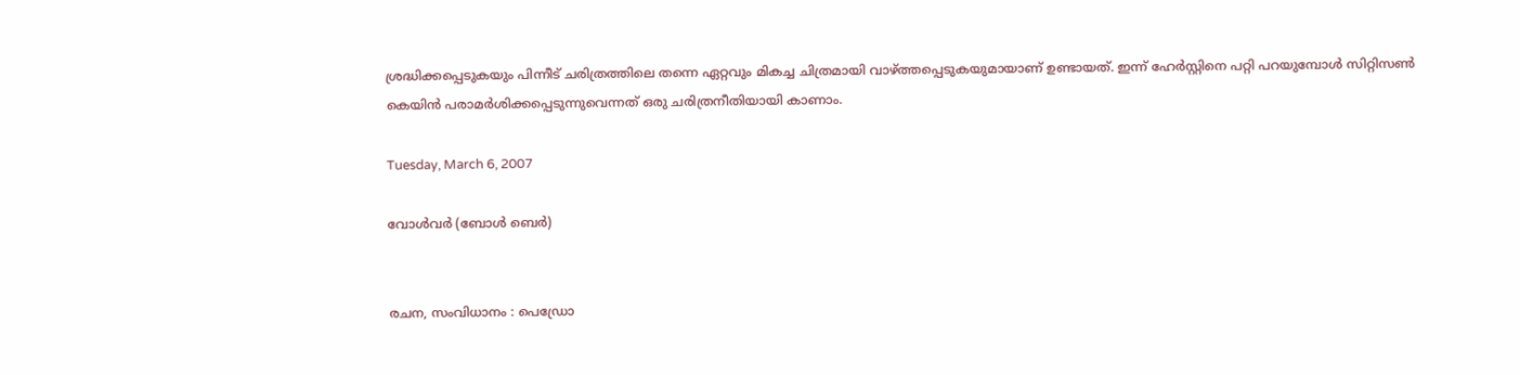ശ്രദ്ധിക്കപ്പെടുകയും പിന്നീട് ചരിത്രത്തിലെ തന്നെ ഏറ്റവും മികച്ച ചിത്രമായി വാഴ്ത്തപ്പെടുകയുമായാണ് ഉണ്ടായത്. ഇന്ന് ഹേര്‍സ്റ്റിനെ പറ്റി പറയുമ്പോള്‍ സിറ്റിസണ്‍ കെയിന്‍ പരാമര്‍ശിക്കപ്പെടുന്നുവെന്നത് ഒരു ചരിത്രനീതിയായി കാണാം.

Tuesday, March 6, 2007

വോള്‍വര്‍ (ബോള്‍ ‍ബെര്‍)


രചന, സംവിധാനം : പെഡ്രോ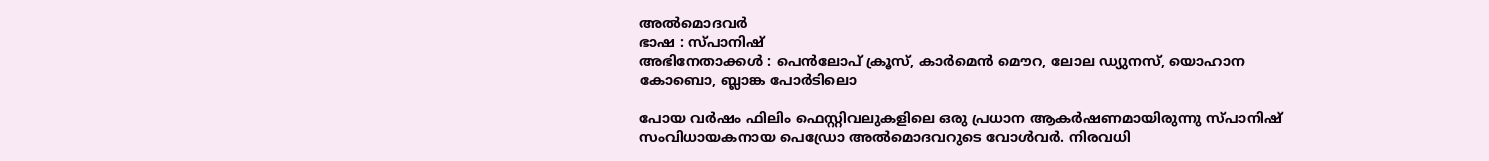അല്‍മൊദവര്‍
ഭാഷ : സ്പാനിഷ്
അഭിനേതാക്കള്‍ : പെന്‍ലോപ് ക്രൂസ്, കാര്‍മെന്‍ മൌറ, ലോല ഡ്യുനസ്, യൊഹാന കോബൊ, ബ്ലാങ്ക പോര്‍ടിലൊ

പോയ വര്‍ഷം ഫിലിം ഫെസ്റ്റിവലുകളിലെ ഒരു പ്രധാന ആകര്‍ഷണമായിരുന്നു സ്പാനിഷ് സംവിധായകനായ പെഡ്രോ അല്‍മൊദവറുടെ വോള്‍വര്‍. നിരവധി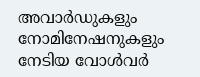അവാര്‍ഡുകളും നോമിനേഷനുകളും നേടിയ വോള്‍വര്‍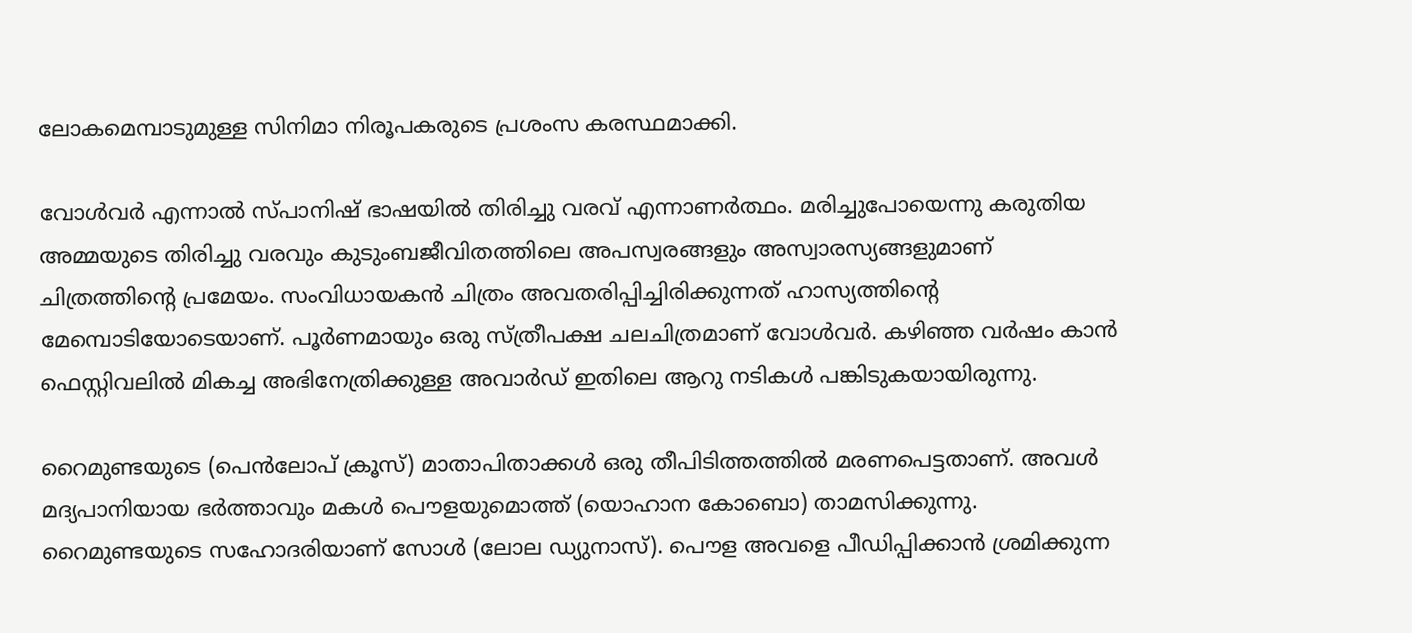ലോകമെമ്പാടുമുള്ള സിനിമാ നിരൂപകരുടെ പ്രശംസ കരസ്ഥമാക്കി.

വോള്‍വര്‍ എന്നാല്‍ സ്പാനിഷ് ഭാഷയില്‍ തിരിച്ചു വരവ് എന്നാണര്‍ത്ഥം. മരിച്ചുപോയെന്നു കരുതിയ അമ്മയുടെ തിരിച്ചു വരവും കുടുംബജീവിതത്തിലെ അപസ്വരങ്ങളും അസ്വാരസ്യങ്ങളുമാണ് ചിത്രത്തിന്റെ പ്രമേയം. സംവിധായകന്‍ ചിത്രം അവതരിപ്പിച്ചിരിക്കുന്നത് ഹാസ്യത്തിന്റെ മേമ്പൊടിയോടെയാണ്. പൂര്‍ണമായും ഒരു സ്ത്രീപക്ഷ ചലചിത്രമാണ് വോള്‍വര്‍. കഴിഞ്ഞ വര്‍ഷം കാന്‍ ഫെസ്റ്റിവലില്‍ മികച്ച അഭിനേത്രിക്കുള്ള അവാര്‍ഡ് ഇതിലെ ആറു നടികള്‍ പങ്കിടുകയായിരുന്നു.

റൈമുണ്ടയുടെ (പെന്‍ലോപ് ക്രൂസ്) മാതാപിതാക്കള്‍ ഒരു തീപിടിത്തത്തില്‍ മരണപെട്ടതാണ്. അവള്‍ മദ്യപാനിയായ ഭര്‍ത്താവും മകള്‍ പൌളയുമൊത്ത് (യൊഹാന കോബൊ) താമസിക്കുന്നു. റൈമുണ്ടയുടെ സഹോദരിയാണ് സോള്‍ (ലോല ഡ്യുനാസ്). പൌള അവളെ പീഡിപ്പിക്കാന്‍ ശ്രമിക്കുന്ന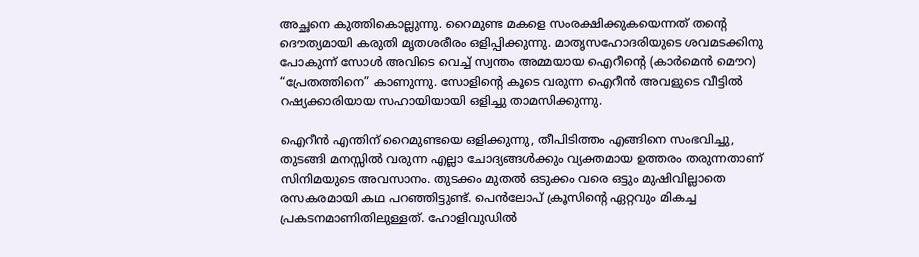അച്ഛനെ കുത്തികൊല്ലുന്നു. റൈമുണ്ട മകളെ സംരക്ഷിക്കുകയെന്നത് തന്റെ ദൌത്യമായി കരുതി മൃതശരീരം ഒളിപ്പിക്കുന്നു. മാതൃസഹോദരിയുടെ ശവമടക്കിനു പോകുന്ന് സോള്‍ അവിടെ വെച്ച് സ്വന്തം അമ്മയായ ഐറീന്റെ (കാര്‍മെന്‍ മൌറ) “പ്രേതത്തിനെ” കാണുന്നു. സോളിന്റെ കൂടെ വരുന്ന ഐറീന്‍ അവളുടെ വീട്ടില്‍ റഷ്യക്കാരിയായ സഹായിയായി ഒളിച്ചു താമസിക്കുന്നു.

ഐറീന്‍ എന്തിന് റൈമുണ്ടയെ ഒളിക്കുന്നു, തീപിടിത്തം എങ്ങിനെ സംഭവിച്ചു, തുടങ്ങി മനസ്സില്‍ വരുന്ന എല്ലാ ചോദ്യങ്ങള്‍ക്കും വ്യക്തമായ ഉത്തരം തരുന്നതാണ് സിനിമയുടെ അവസാനം. തുടക്കം മുതല്‍ ഒടുക്കം വരെ ഒട്ടും മുഷിവില്ലാതെ രസകരമായി കഥ പറഞ്ഞിട്ടുണ്ട്. പെന്‍ലോപ് ക്രൂസിന്റെ ഏറ്റവും മികച്ച പ്രകടനമാണിതിലുള്ളത്. ഹോളിവുഡില്‍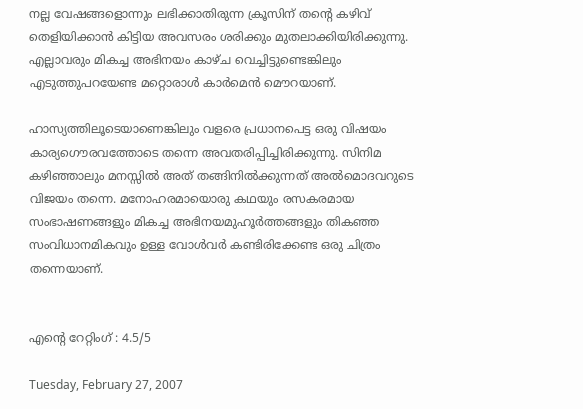നല്ല വേഷങ്ങളൊന്നും ലഭിക്കാതിരുന്ന ക്രൂസിന് തന്റെ കഴിവ് തെളിയിക്കാന്‍ കിട്ടിയ അവസരം ശരിക്കും മുതലാക്കിയിരിക്കുന്നു. എല്ലാവരും മികച്ച അഭിനയം കാഴ്ച വെച്ചിട്ടുണ്ടെങ്കിലും എടുത്തുപറയേണ്ട മറ്റൊരാള്‍ കാര്‍മെന്‍ മൌറയാണ്.

ഹാസ്യത്തിലൂടെയാണെങ്കിലും വളരെ പ്രധാനപെട്ട ഒരു വിഷയം കാര്യഗൌരവത്തോടെ തന്നെ അവതരിപ്പിച്ചിരിക്കുന്നു. സിനിമ കഴിഞ്ഞാലും മനസ്സില്‍ അത് തങ്ങിനില്‍ക്കുന്നത് അല്‍മൊദവറുടെ വിജയം തന്നെ. മനോഹരമായൊരു കഥയും രസകരമായ സംഭാഷണങ്ങളും മികച്ച അഭിനയമുഹൂര്‍ത്തങ്ങളും തികഞ്ഞ സംവിധാനമികവും ഉള്ള വോള്‍വര്‍ കണ്ടിരിക്കേണ്ട ഒരു ചിത്രം തന്നെയാണ്.


എന്റെ റേറ്റിംഗ് : 4.5/5

Tuesday, February 27, 2007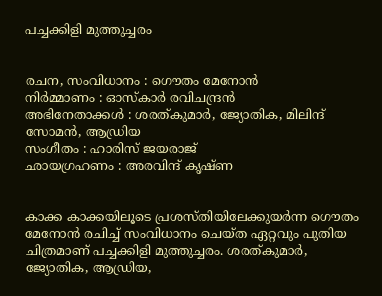പച്ചക്കിളി മുത്തുച്ചരം


രചന, സംവിധാനം : ഗൌതം മേനോന്‍
നിര്‍മ്മാണം : ഓസ്കാര്‍ രവിചന്ദ്രന്‍
അഭിനേതാക്കള്‍ : ശരത്കുമാര്‍, ജ്യോതിക, മിലിന്ദ് സോമന്‍, ആഡ്രിയ
സംഗീതം : ഹാരിസ് ജയരാജ്
ഛായഗ്രഹണം : അരവിന്ദ് കൃഷ്ണ


കാക്ക കാക്കയിലൂടെ പ്രശസ്തിയിലേക്കുയര്‍ന്ന ഗൌതം മേനോന്‍ രചിച്ച് സംവിധാനം ചെയ്ത ഏറ്റവും പുതിയ ചിത്രമാണ് പച്ചക്കിളി മുത്തുച്ചരം. ശരത്കുമാര്‍, ജ്യോതിക, ആഡ്രിയ,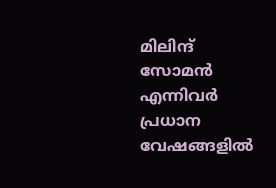മിലിന്ദ് സോമന്‍ എന്നിവര്‍ പ്രധാന വേഷങ്ങളില്‍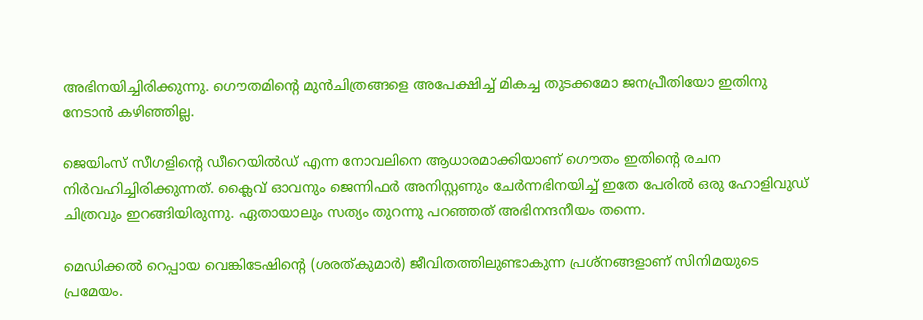അഭിനയിച്ചിരിക്കുന്നു. ഗൌതമിന്റെ മുന്‍‌ചിത്രങ്ങളെ അപേക്ഷിച്ച് മികച്ച തുടക്കമോ ജനപ്രീതിയോ ഇതിനു നേടാന്‍ കഴിഞ്ഞില്ല.

ജെയിംസ് സീഗളിന്റെ ഡീറെയില്‍ഡ് എന്ന നോവലിനെ ആധാരമാക്കിയാണ് ഗൌതം ഇതിന്റെ രചന നിര്‍വഹിച്ചിരിക്കുന്നത്. ക്ലൈവ് ഓവനും ജെന്നിഫര്‍ അനിസ്റ്റണും ചേര്‍ന്നഭിനയിച്ച് ഇതേ പേരില്‍ ഒരു ഹോളിവുഡ് ചിത്രവും ഇറങ്ങിയിരുന്നു. ഏതായാലും സത്യം തുറന്നു പറഞ്ഞത് അഭിനന്ദനീയം തന്നെ.

മെഡിക്കല്‍ റെപ്പായ വെങ്കിടേഷിന്റെ (ശരത്കുമാര്‍) ജീവിതത്തിലുണ്ടാകുന്ന പ്രശ്നങ്ങളാണ് സിനിമയുടെ പ്രമേയം.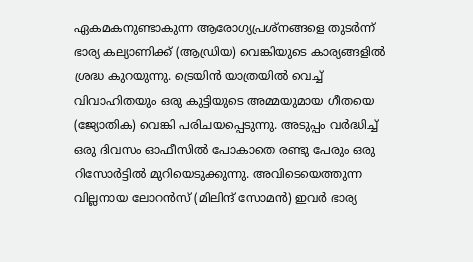ഏകമകനുണ്ടാകുന്ന ആരോഗ്യപ്രശ്നങ്ങളെ തുടര്‍ന്ന് ഭാര്യ കല്യാണിക്ക് (ആഡ്രിയ) വെങ്കിയുടെ കാര്യങ്ങളില്‍ ശ്രദ്ധ കുറയുന്നു. ട്രെയിന്‍ യാത്രയില്‍ വെച്ച് വിവാഹിതയും ഒരു കുട്ടിയുടെ അമ്മയുമായ ഗീതയെ (ജ്യോതിക) വെങ്കി പരിചയപ്പെടുന്നു. അടുപ്പം വര്‍ദ്ധിച്ച് ഒരു ദിവസം ഓഫീസില്‍ പോകാതെ രണ്ടു പേരും ഒരു റിസോര്‍ട്ടില്‍ മുറിയെടുക്കുന്നു. അവിടെയെത്തുന്ന വില്ലനായ ലോറന്‍സ് (മിലിന്ദ് സോമന്‍) ഇവര്‍ ഭാര്യ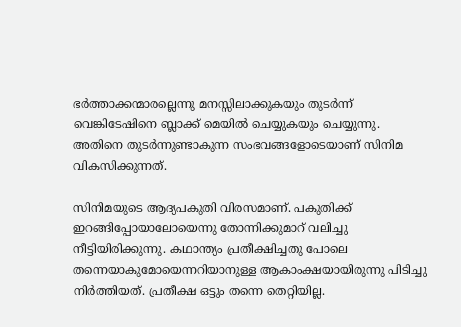ഭര്‍ത്താക്കന്മാരല്ലെന്നു മനസ്സിലാക്കുകയും തുടര്‍ന്ന് വെങ്കിടേഷിനെ ബ്ലാക്ക് മെയില്‍ ചെയ്യുകയും ചെയ്യുന്നു. അതിനെ തുടര്‍ന്നുണ്ടാകുന്ന സംഭവങ്ങളോടെയാണ് സിനിമ വികസിക്കുന്നത്.

സിനിമയുടെ ആദ്യപകുതി വിരസമാണ്. പകുതിക്ക് ഇറങ്ങിപ്പോയാലോയെന്നു തോന്നിക്കുമാറ് വലിച്ചു നീട്ടിയിരിക്കുന്നു. കഥാന്ത്യം പ്രതീക്ഷിച്ചതു പോലെ തന്നെയാകുമോയെന്നറിയാനുള്ള ആകാംക്ഷയായിരുന്നു പിടിച്ചു നിര്‍ത്തിയത്. പ്രതീക്ഷ ഒട്ടും തന്നെ തെറ്റിയില്ല.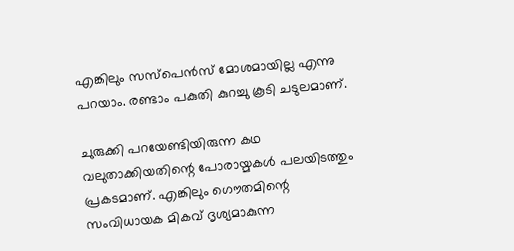എങ്കിലും സസ്പെന്‍സ് മോശമായില്ല എന്നു പറയാം. രണ്ടാം പകുതി കുറച്ചു കൂടി ചടുലമാണ്.

ചുരുക്കി പറയേണ്ടിയിരുന്ന കഥ വലുതാക്കിയതിന്റെ പോരായ്മകള്‍ പലയിടത്തും പ്രകടമാണ്. എങ്കിലും ഗൌതമിന്റെ സംവിധായക മികവ് ദൃശ്യമാകുന്ന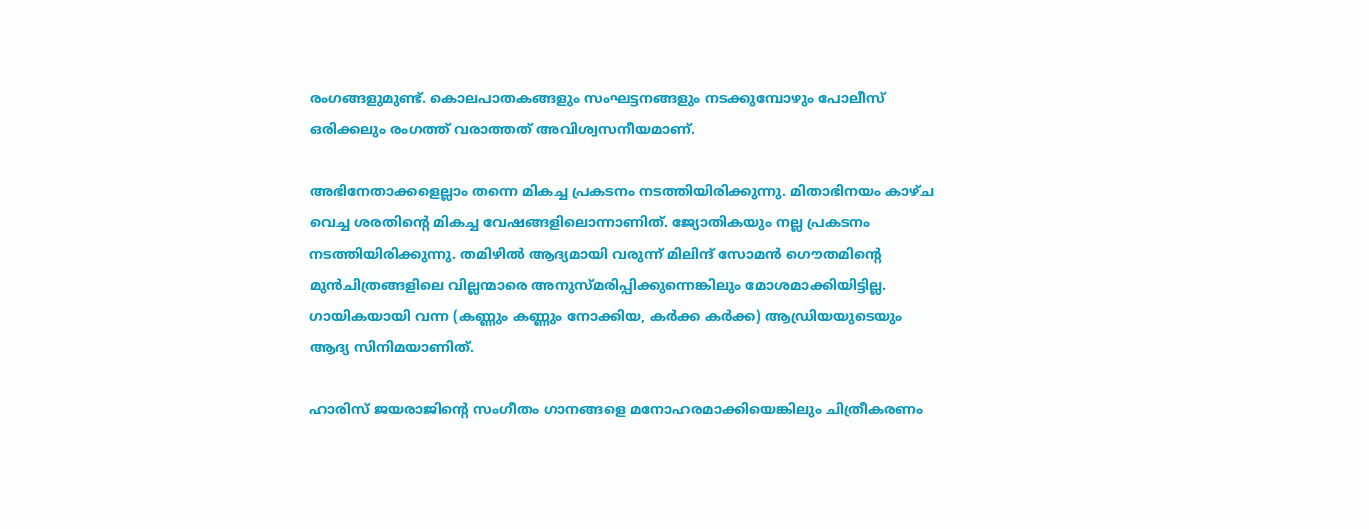രംഗങ്ങളുമുണ്ട്. കൊലപാതകങ്ങളും സംഘട്ടനങ്ങളും നടക്കുമ്പോഴും പോലീസ് ഒരിക്കലും രംഗത്ത് വരാത്തത് അവിശ്വസനീയമാണ്.

അഭിനേതാക്കളെല്ലാം തന്നെ മികച്ച പ്രകടനം നടത്തിയിരിക്കുന്നു. മിതാഭിനയം കാഴ്ച വെച്ച ശരതിന്റെ മികച്ച വേഷങ്ങളിലൊന്നാണിത്. ജ്യോതികയും നല്ല പ്രകടനം നടത്തിയിരിക്കുന്നു. തമിഴില്‍ ആദ്യമായി വരുന്ന് മിലിന്ദ് സോമന്‍ ഗൌതമിന്റെ മുന്‍‌ചിത്രങ്ങളിലെ വില്ലന്മാരെ അനുസ്മരിപ്പിക്കുന്നെങ്കിലും മോശമാക്കിയിട്ടില്ല. ഗായികയായി വന്ന (കണ്ണും കണ്ണും നോക്കിയ, കര്‍ക്ക കര്‍ക്ക) ആഡ്രിയയുടെയും ആദ്യ സിനിമയാണിത്.

ഹാരിസ് ജയരാജിന്റെ സംഗീതം ഗാനങ്ങളെ മനോഹരമാക്കിയെങ്കിലും ചിത്രീകരണം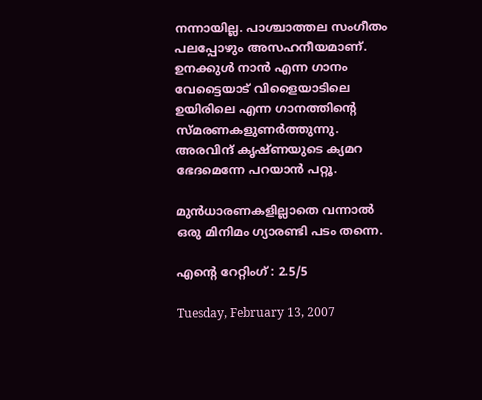നന്നായില്ല. പാശ്ചാത്തല സംഗീതം പലപ്പോഴും അസഹനീയമാണ്. ഉനക്കുള്‍ നാന്‍ എന്ന ഗാനം വേട്ടൈയാട് വിളൈയാടിലെ ഉയിരിലെ എന്ന ഗാനത്തിന്റെ സ്മരണകളുണര്‍ത്തുന്നു. അരവിന്ദ് കൃഷ്ണയുടെ ക്യമറ ഭേദമെന്നേ പറയാന്‍ പറ്റൂ.

മുന്‍‌ധാരണകളില്ലാതെ വന്നാല്‍ ഒരു മിനിമം ഗ്യാരണ്ടി പടം തന്നെ.

എന്റെ റേറ്റിംഗ് : 2.5/5

Tuesday, February 13, 2007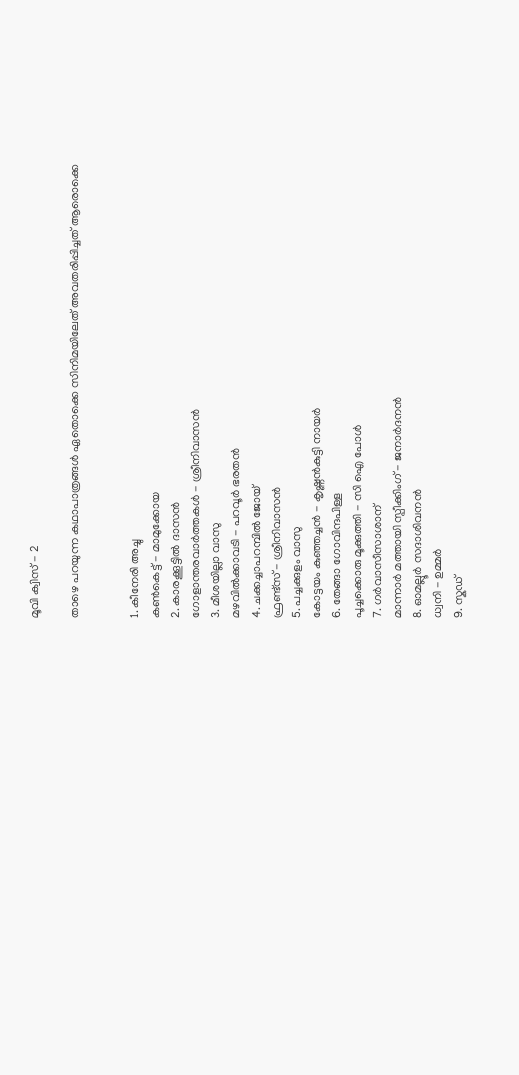മൂവി ക്വിസ് - 2

താഴെ പറയുന്ന കഥാപാത്രങ്ങള്‍ ഏതൊക്കെ സിനിമയിലേത് അവതരിപ്പിച്ചത് ആരൊക്കെ


1. കീനേരി അച്ചു
കണ്‍കെട്ട് - മാമുക്കോയ
2. കാരക്കൂട്ടില്‍ ദാസന്‍
ഗോളാന്തരവാര്‍ത്തകള്‍ - ശ്രീനിവാസന്‍
3. മീശയില്ലാ വാസു
മഴവില്‍ക്കാവടി - പറവൂര്‍ ഭരതന്‍
4. ചക്കച്ചാപറമ്പില്‍ ജോയ്
ഫ്രണ്ട്സ് - ശ്രീനിവാസന്‍
5. പച്ചക്കുളം വാസു
കോട്ടയം കുഞ്ഞച്ചന്‍ - കൃഷ്ണന്‍‌കുട്ടി നായര്‍
6. തേങ്ങാ ഗോവിന്ദപിള്ള
പൂച്ചക്കൊരു മൂക്കുത്തി - സി ഐ പോള്‍
7. ഗര്‍വാസീസാശാന്
മാന്നാര്‍ മത്തായി സ്പീക്കിംഗ് - ജനാര്‍ദനന്‍
8. ഓമല്ലൂര്‍ സദാശിവനന്‍
ധ്വനി - ഉമ്മര്‍
9. സ്കഡ്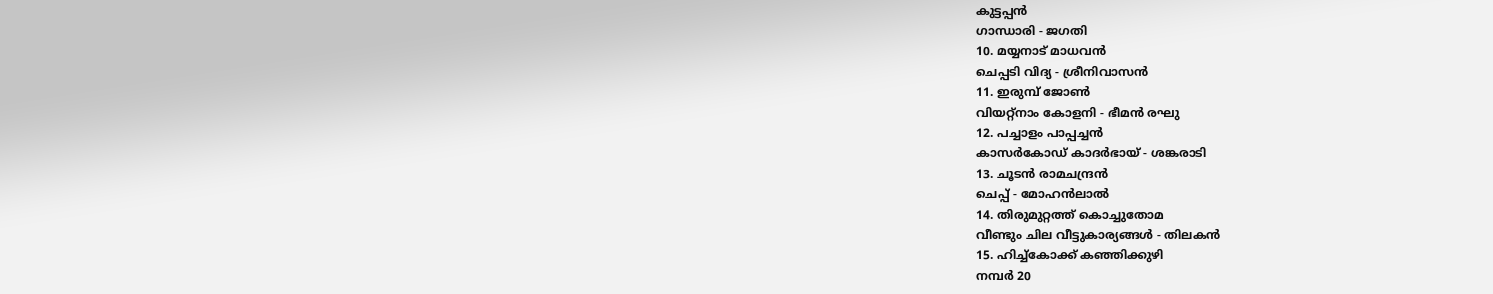കുട്ടപ്പന്‍
ഗാന്ധാരി - ജഗതി
10. മയ്യനാട് മാധവന്‍
ചെപ്പടി വിദ്യ - ശ്രീനിവാസന്‍
11. ഇരുമ്പ് ജോണ്‍
വിയറ്റ്നാം കോളനി - ഭീമന്‍ രഘു
12. പച്ചാളം പാപ്പച്ചന്‍
കാസര്‍കോഡ് കാദര്‍ഭായ് - ശങ്കരാടി
13. ചൂടന്‍ രാമചന്ദ്രന്‍
ചെപ്പ് - മോഹന്‍ലാല്‍
14. തിരുമുറ്റത്ത് കൊച്ചുതോമ
വീണ്ടും ചില വീട്ടുകാര്യങ്ങള്‍ - തിലകന്‍
15. ഹിച്ച്കോക്ക് കഞ്ഞിക്കുഴി
നമ്പര്‍ 20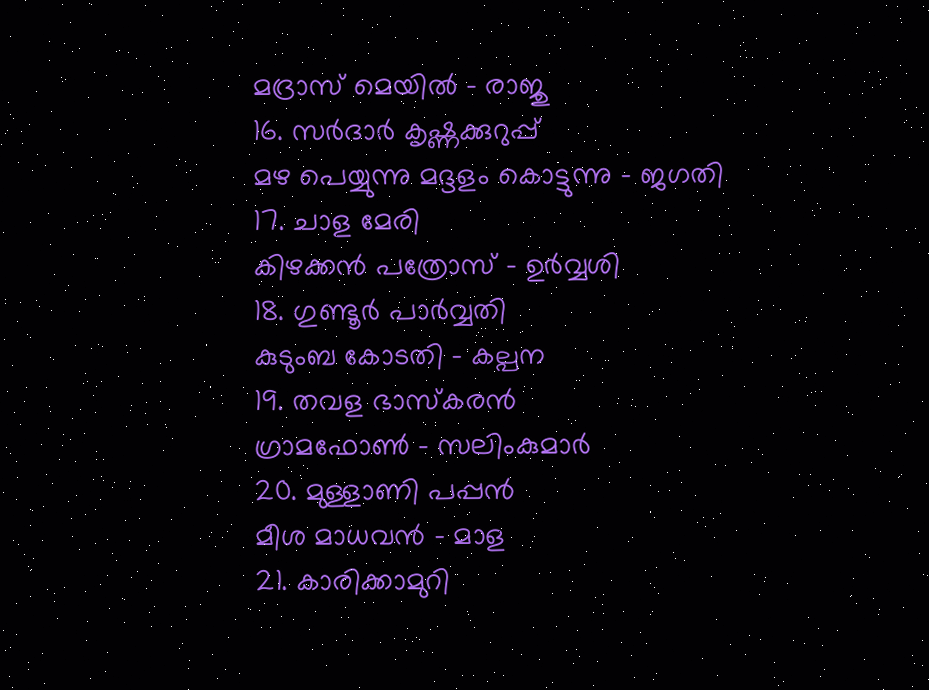മദ്രാസ് മെയില്‍ - രാജു
16. സര്‍ദാര്‍ കൃഷ്ണക്കുറുപ്പ്
മഴ പെയ്യുന്നു മദ്ദളം കൊട്ടുന്നു - ജഗതി
17. ചാള മേരി
കിഴക്കന്‍ പത്രോസ് - ഉര്‍വ്വശി
18. ഗുണ്ടൂര്‍ പാര്‍വ്വതി
കുടുംബ കോടതി - കല്പന
19. തവള ഭാസ്കരന്‍
ഗ്രാമഫോണ്‍ - സലിംകുമാര്‍
20. മുള്ളാണി പപ്പന്‍
മീശ മാധവന്‍ - മാള
21. കാരിക്കാമുറി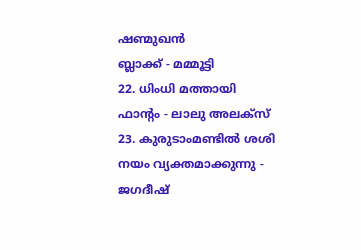ഷണ്മുഖന്‍
ബ്ലാക്ക് - മമ്മൂട്ടി
22. ധിംധി മത്തായി
ഫാന്റം - ലാലു അലക്സ്
23. കുരുടാംമണ്ടില്‍ ശശി
നയം വ്യക്തമാക്കുന്നു - ജഗദീഷ്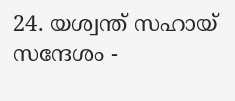24. യശ്വന്ത് സഹായ്
സന്ദേശം -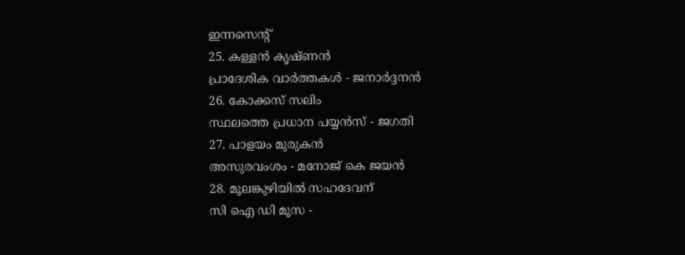ഇന്നസെന്റ്
25. കള്ളന്‍ കൃഷ്ണന്‍
പ്രാദേശിക വാര്‍ത്തകള്‍ - ജനാര്‍ദ്ദനന്‍
26. കോക്കസ് സലിം
സ്ഥലത്തെ പ്രധാന പയ്യന്‍സ് - ജഗതി
27. പാളയം മുരുകന്‍
അസുരവംശം - മനോജ് കെ ജയന്‍
28. മൂലങ്കുഴിയില്‍ സഹദേവന്
സി ഐ ഡി മൂസ -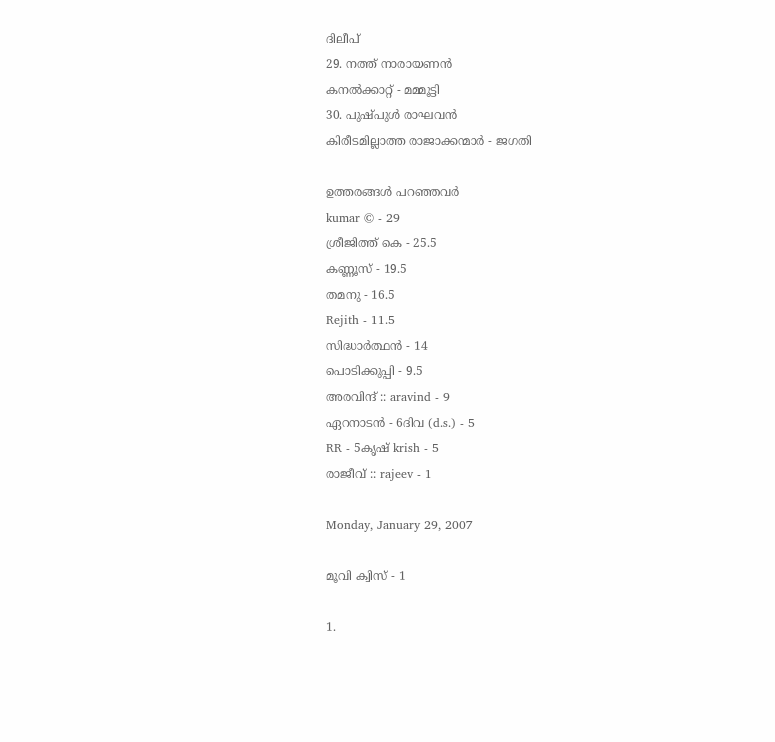ദിലീപ്
29. നത്ത് നാരായണന്‍
കനല്‍ക്കാറ്റ് - മമ്മൂട്ടി
30. പുഷ്‌പുള്‍ രാഘവന്‍
കിരീടമില്ലാത്ത രാജാക്കന്മാര്‍ - ജഗതി

ഉത്തരങ്ങള്‍ പറഞ്ഞവര്‍
kumar © - 29
ശ്രീജിത്ത്‌ കെ - 25.5
കണ്ണൂസ്‌ - 19.5
തമനു - 16.5
Rejith - 11.5
സിദ്ധാര്‍ത്ഥന്‍ - 14
പൊടിക്കുപ്പി - 9.5
അരവിന്ദ് :: aravind - 9
ഏറനാടന്‍ - 6ദിവ (d.s.) - 5
RR - 5കൃഷ്‌ krish - 5
രാജീവ് :: rajeev - 1

Monday, January 29, 2007

മൂവി ക്വിസ് - 1

1.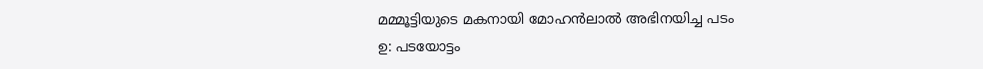മമ്മൂട്ടിയുടെ മകനായി മോഹന്‍ലാല്‍ അഭിനയിച്ച പടം
ഉ: പടയോട്ടം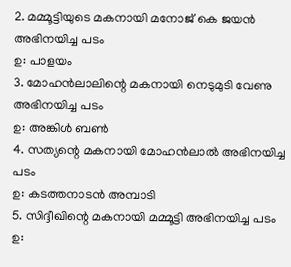2. മമ്മൂട്ടിയുടെ മകനായി മനോജ് കെ ജയന്‍ അഭിനയിച്ച പടം
ഉ: പാളയം
3. മോഹന്‍ലാലിന്റെ മകനായി നെടുമുടി വേണു അഭിനയിച്ച പടം
ഉ: അങ്കിള്‍ ബണ്‍
4. സത്യന്റെ മകനായി മോഹന്‍ലാല്‍ അഭിനയിച്ച പടം
ഉ: കടത്തനാടന്‍ അമ്പാടി
5. സിദ്ദീഖിന്റെ മകനായി മമ്മൂട്ടി അഭിനയിച്ച പടം
ഉ: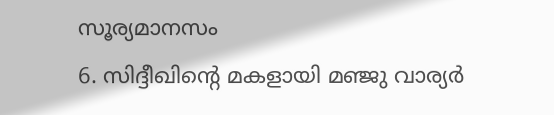സൂര്യമാനസം
6. സിദ്ദീഖിന്റെ മകളായി മഞ്ജു വാര്യര്‍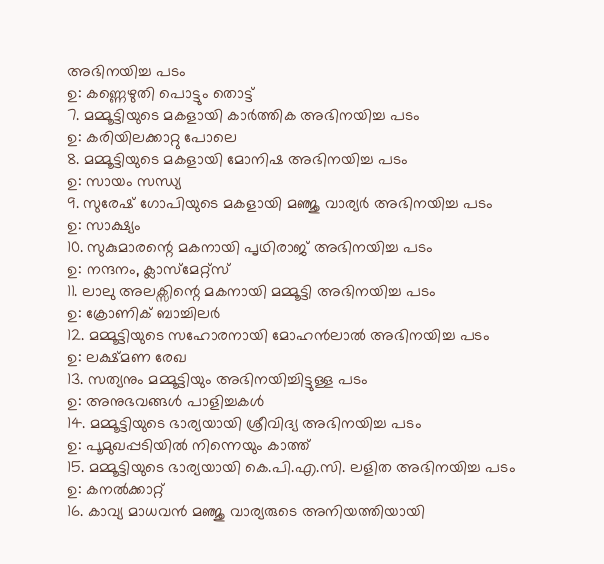അഭിനയിച്ച പടം
ഉ: കണ്ണെഴുതി പൊട്ടും തൊട്ട്
7. മമ്മൂട്ടിയുടെ മകളായി കാര്‍ത്തിക അഭിനയിച്ച പടം
ഉ: കരിയിലക്കാറ്റു പോലെ
8. മമ്മൂട്ടിയുടെ മകളായി മോനിഷ അഭിനയിച്ച പടം
ഉ: സായം സന്ധ്യ
9. സുരേഷ് ഗോപിയുടെ മകളായി മഞ്ജു വാര്യര്‍ അഭിനയിച്ച പടം
ഉ: സാക്ഷ്യം
10. സുകുമാരന്റെ മകനായി പൃഥിരാജ് അഭിനയിച്ച പടം
ഉ: നന്ദനം, ക്ലാസ്‌മേറ്റ്സ്
11. ലാലു അലക്സിന്റെ മകനായി മമ്മൂട്ടി അഭിനയിച്ച പടം
ഉ: ക്രോണിക് ബാച്ചിലര്‍
12. മമ്മൂട്ടിയുടെ സഹോരനായി മോഹന്‍ലാല്‍ അഭിനയിച്ച പടം
ഉ: ലക്ഷ്മണ രേഖ
13. സത്യനും മമ്മൂട്ടിയും അഭിനയിച്ചിട്ടുള്ള പടം
ഉ: അനുഭവങ്ങള്‍ പാളിച്ചകള്‍
14. മമ്മൂട്ടിയുടെ ഭാര്യയായി ശ്രീവിദ്യ അഭിനയിച്ച പടം
ഉ: പൂമുഖപ്പടിയില്‍ നിന്നെയും കാത്ത്
15. മമ്മൂട്ടിയുടെ ഭാര്യയായി കെ.പി.എ.സി. ലളിത അഭിനയിച്ച പടം
ഉ: കനല്‍ക്കാറ്റ്
16. കാവ്യ മാധവന്‍ മഞ്ജു വാര്യരുടെ അനിയത്തിയായി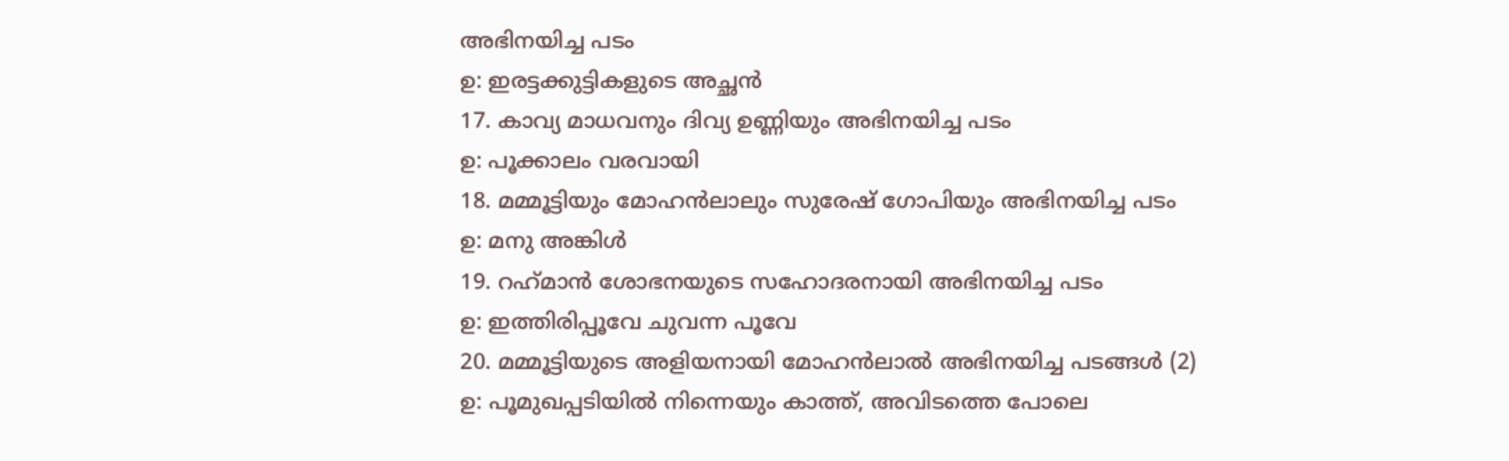അഭിനയിച്ച പടം
ഉ: ഇരട്ടക്കുട്ടികളുടെ അച്ഛന്‍
17. കാവ്യ മാധവനും ദിവ്യ ഉണ്ണിയും അഭിനയിച്ച പടം
ഉ: പൂക്കാലം വരവായി
18. മമ്മൂട്ടിയും മോഹന്‍ലാലും സുരേഷ് ഗോപിയും അഭിനയിച്ച പടം
ഉ: മനു അങ്കിള്‍
19. റഹ്‌മാന്‍ ശോഭനയുടെ സഹോദരനായി അഭിനയിച്ച പടം
ഉ: ഇത്തിരിപ്പൂവേ ചുവന്ന പൂവേ
20. മമ്മൂട്ടിയുടെ അളിയനായി മോഹന്‍ലാല്‍ അഭിനയിച്ച പടങ്ങള്‍ (2)
ഉ: പൂമുഖപ്പടിയില്‍ നിന്നെയും കാത്ത്, അവിടത്തെ പോലെ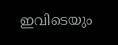ഇവിടെയും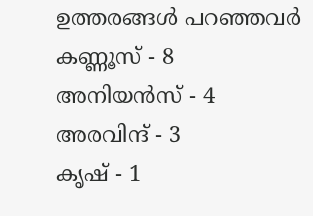ഉത്തരങ്ങള്‍ പറഞ്ഞവര്‍
കണ്ണൂസ് - 8
അനിയന്‍സ് - 4
അരവിന്ദ് - 3
കൃഷ് - 1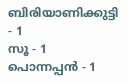ബിരിയാണിക്കുട്ടി - 1
സൂ - 1
പൊന്നപ്പന്‍ - 1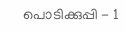പൊടിക്കുപ്പി - 1